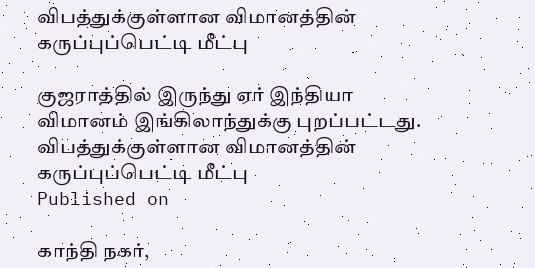விபத்துக்குள்ளான விமானத்தின் கருப்புப்பெட்டி மீட்பு

குஜராத்தில் இருந்து ஏர் இந்தியா விமானம் இங்கிலாந்துக்கு புறப்பட்டது.
விபத்துக்குள்ளான விமானத்தின் கருப்புப்பெட்டி மீட்பு
Published on

காந்தி நகர்,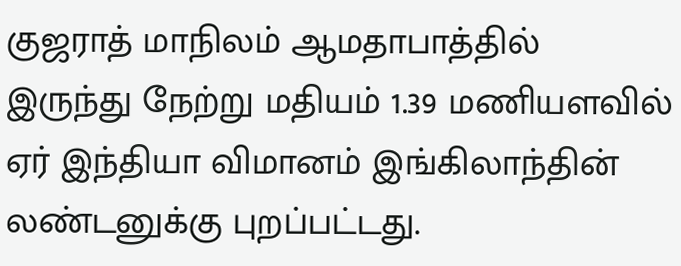குஜராத் மாநிலம் ஆமதாபாத்தில் இருந்து நேற்று மதியம் 1.39 மணியளவில் ஏர் இந்தியா விமானம் இங்கிலாந்தின் லண்டனுக்கு புறப்பட்டது.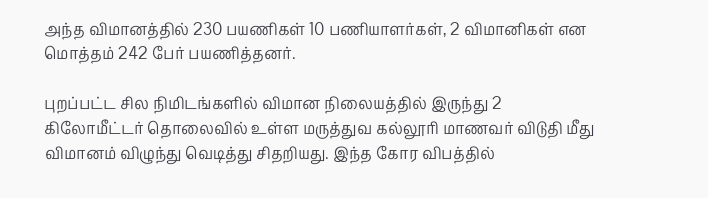அந்த விமானத்தில் 230 பயணிகள் 10 பணியாளர்கள், 2 விமானிகள் என மொத்தம் 242 பேர் பயணித்தனர்.

புறப்பட்ட சில நிமிடங்களில் விமான நிலையத்தில் இருந்து 2 கிலோமீட்டர் தொலைவில் உள்ள மருத்துவ கல்லூரி மாணவர் விடுதி மீது விமானம் விழுந்து வெடித்து சிதறியது. இந்த கோர விபத்தில்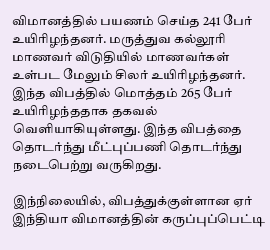விமானத்தில் பயணம் செய்த 241 பேர் உயிரிழந்தனர். மருத்துவ கல்லூரி மாணவர் விடுதியில் மாணவர்கள் உள்பட மேலும் சிலர் உயிரிழந்தனர். இந்த விபத்தில் மொத்தம் 265 பேர் உயிரிழந்ததாக தகவல் வெளியாகியுள்ளது. இந்த விபத்தை தொடர்ந்து மீட்புப்பணி தொடர்ந்து நடைபெற்று வருகிறது.

இந்நிலையில், விபத்துக்குள்ளான ஏர் இந்தியா விமானத்தின் கருப்புப்பெட்டி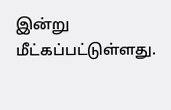இன்று மீட்கப்பட்டுள்ளது.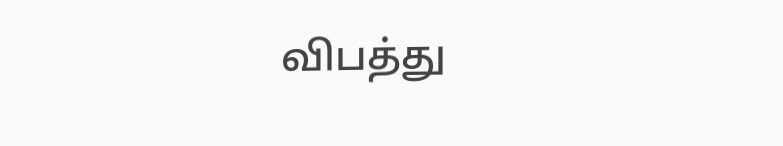விபத்து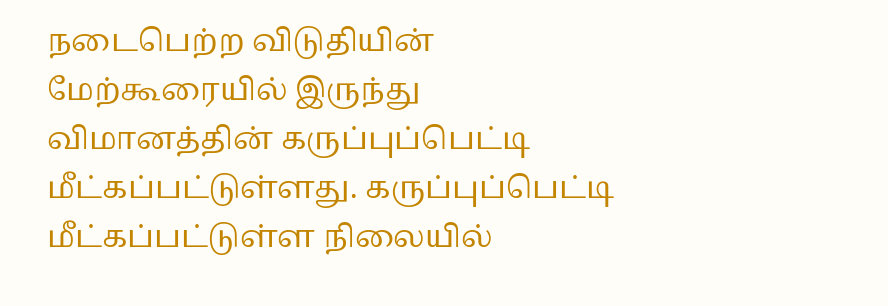நடைபெற்ற விடுதியின் மேற்கூரையில் இருந்து விமானத்தின் கருப்புப்பெட்டி மீட்கப்பட்டுள்ளது. கருப்புப்பெட்டி மீட்கப்பட்டுள்ள நிலையில்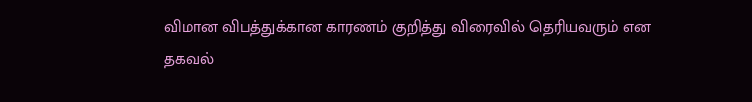விமான விபத்துக்கான காரணம் குறித்து விரைவில் தெரியவரும் என தகவல்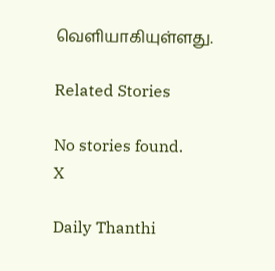வெளியாகியுள்ளது.

Related Stories

No stories found.
X

Daily Thanthi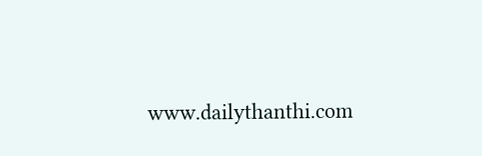www.dailythanthi.com